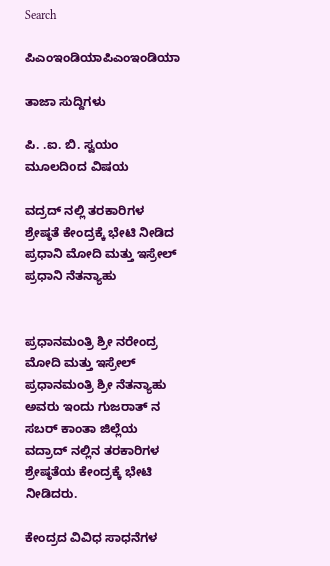Search

ಪಿಎಂಇಂಡಿಯಾಪಿಎಂಇಂಡಿಯಾ

ತಾಜಾ ಸುದ್ದಿಗಳು

ಪಿ. .ಐ. ಬಿ. ಸ್ವಯಂ ಮೂಲದಿoದ ವಿಷಯ

ವದ್ರದ್ ನಲ್ಲಿ ತರಕಾರಿಗಳ ಶ್ರೇಷ್ಠತೆ ಕೇಂದ್ರಕ್ಕೆ ಭೇಟಿ ನೀಡಿದ ಪ್ರಧಾನಿ ಮೋದಿ ಮತ್ತು ಇಸ್ರೇಲ್ ಪ್ರಧಾನಿ ನೆತನ್ಯಾಹು


ಪ್ರಧಾನಮಂತ್ರಿ ಶ್ರೀ ನರೇಂದ್ರ ಮೋದಿ ಮತ್ತು ಇಸ್ರೇಲ್ ಪ್ರಧಾನಮಂತ್ರಿ ಶ್ರೀ ನೆತನ್ಯಾಹು ಅವರು ಇಂದು ಗುಜರಾತ್ ನ ಸಬರ್ ಕಾಂತಾ ಜಿಲ್ಲೆಯ ವದ್ರಾದ್ ನಲ್ಲಿನ ತರಕಾರಿಗಳ ಶ್ರೇಷ್ಠತೆಯ ಕೇಂದ್ರಕ್ಕೆ ಭೇಟಿ ನೀಡಿದರು.

ಕೇಂದ್ರದ ವಿವಿಧ ಸಾಧನೆಗಳ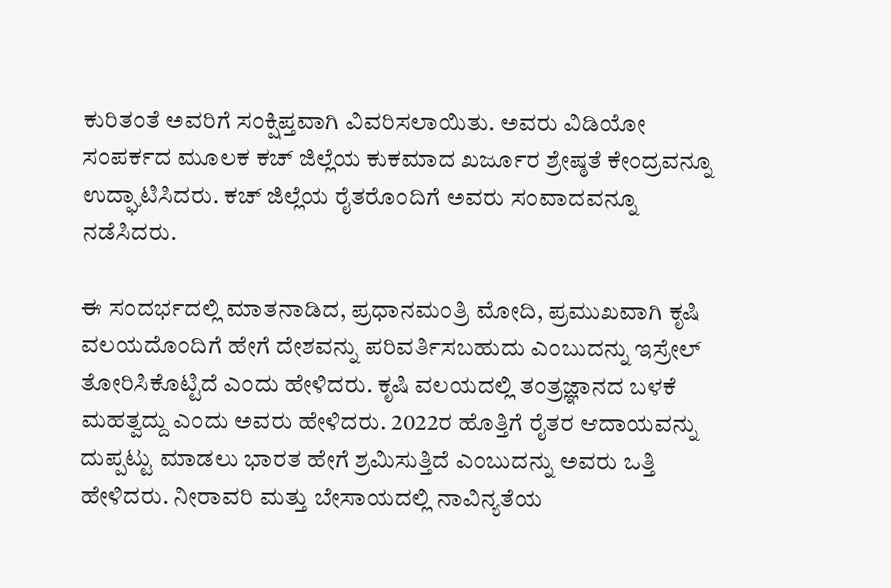ಕುರಿತಂತೆ ಅವರಿಗೆ ಸಂಕ್ಷಿಪ್ತವಾಗಿ ವಿವರಿಸಲಾಯಿತು. ಅವರು ವಿಡಿಯೋ ಸಂಪರ್ಕದ ಮೂಲಕ ಕಚ್ ಜಿಲ್ಲೆಯ ಕುಕಮಾದ ಖರ್ಜೂರ ಶ್ರೇಷ್ಠತೆ ಕೇಂದ್ರವನ್ನೂ ಉದ್ಘಾಟಿಸಿದರು. ಕಚ್ ಜಿಲ್ಲೆಯ ರೈತರೊಂದಿಗೆ ಅವರು ಸಂವಾದವನ್ನೂ ನಡೆಸಿದರು.

ಈ ಸಂದರ್ಭದಲ್ಲಿ ಮಾತನಾಡಿದ, ಪ್ರಧಾನಮಂತ್ರಿ ಮೋದಿ, ಪ್ರಮುಖವಾಗಿ ಕೃಷಿ ವಲಯದೊಂದಿಗೆ ಹೇಗೆ ದೇಶವನ್ನು ಪರಿವರ್ತಿಸಬಹುದು ಎಂಬುದನ್ನು ಇಸ್ರೇಲ್ ತೋರಿಸಿಕೊಟ್ಟಿದೆ ಎಂದು ಹೇಳಿದರು. ಕೃಷಿ ವಲಯದಲ್ಲಿ ತಂತ್ರಜ್ಞಾನದ ಬಳಕೆ ಮಹತ್ವದ್ದು ಎಂದು ಅವರು ಹೇಳಿದರು. 2022ರ ಹೊತ್ತಿಗೆ ರೈತರ ಆದಾಯವನ್ನು ದುಪ್ಪಟ್ಟು ಮಾಡಲು ಭಾರತ ಹೇಗೆ ಶ್ರಮಿಸುತ್ತಿದೆ ಎಂಬುದನ್ನು ಅವರು ಒತ್ತಿ ಹೇಳಿದರು. ನೀರಾವರಿ ಮತ್ತು ಬೇಸಾಯದಲ್ಲಿ ನಾವಿನ್ಯತೆಯ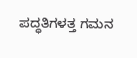ಪದ್ಧತಿಗಳತ್ತ ಗಮನ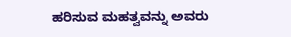ಹರಿಸುವ ಮಹತ್ವವನ್ನು ಅವರು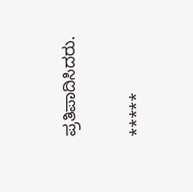ಪ್ರತಿಪಾದಿಸಿದರು.

*****